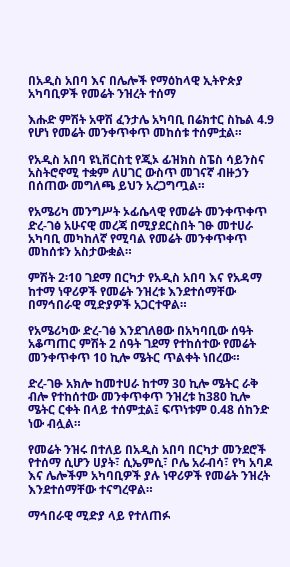በአዲስ አበባ እና በሌሎች የማዕከላዊ ኢትዮጵያ አካባቢዎች የመሬት ንዝረት ተሰማ

እሑድ ምሽት አዋሽ ፈንታሌ አካባቢ በሬክተር ስኬል 4.9 የሆነ የመሬት መንቀጥቀጥ መከሰቱ ተሰምቷል።

የአዲስ አበባ ዩኒቨርስቲ የጂኦ ፊዝክስ ስፔስ ሳይንስና አስትሮኖሚ ተቋም ለሀገር ውስጥ መገናኛ ብዙኃን በሰጠው መግለጫ ይህን አረጋግጧል።

የአሜሪካ መንግሥት ኦፊሴላዊ የመሬት መንቀጥቀጥ ድረ-ገፅ አሁናዊ መረጃ በሚያደርስበት ገፁ መተሀራ አካባቢ መካከለኛ የሚባል የመሬት መንቀጥቀጥ መከሰቱን አስታውቋል።

ምሽት 2፡10 ገደማ በርካታ የአዲስ አበባ እና የአዳማ ከተማ ነዋሪዎች የመሬት ንዝረቱ እንደተሰማቸው በማኅበራዊ ሚድያዎች አጋርተዋል።

የአሜሪካው ድረ-ገፅ እንደገለፀው በአካባቢው ሰዓት አቆጣጠር ምሽት 2 ሰዓት ገደማ የተከሰተው የመሬት መንቀጥቀጥ 10 ኪሎ ሜትር ጥልቀት ነበረው።

ድረ-ገፁ አክሎ ከመተሀራ ከተማ 30 ኪሎ ሜትር ራቅ ብሎ የተከሰተው መንቀጥቀጥ ንዝረቱ ከ380 ኪሎ ሜትር ርቀት በላይ ተሰምቷል፤ ፍጥነቱም 0.48 ሰከንድ ነው ብሏል።

የመሬት ንዝሩ በተለይ በአዲስ አበባ በርካታ መንደሮች የተሰማ ሲሆን ሀያት፣ ሲኤምሲ፣ ቦሌ አራብሳ፣ የካ አባዶ እና ሌሎችም አካባቢዎች ያሉ ነዋሪዎች የመሬት ንዝረት እንደተሰማቸው ተናግረዋል።

ማኅበራዊ ሚድያ ላይ የተለጠፉ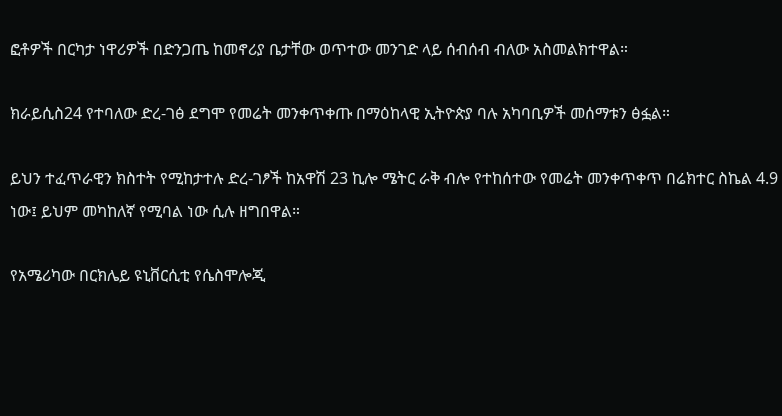ፎቶዎች በርካታ ነዋሪዎች በድንጋጤ ከመኖሪያ ቤታቸው ወጥተው መንገድ ላይ ሰብሰብ ብለው አስመልክተዋል።

ክራይሲስ24 የተባለው ድረ-ገፅ ደግሞ የመሬት መንቀጥቀጡ በማዕከላዊ ኢትዮጵያ ባሉ አካባቢዎች መሰማቱን ፅፏል።

ይህን ተፈጥራዊን ክስተት የሚከታተሉ ድረ-ገፆች ከአዋሽ 23 ኪሎ ሜትር ራቅ ብሎ የተከሰተው የመሬት መንቀጥቀጥ በሬክተር ስኬል 4.9 ነው፤ ይህም መካከለኛ የሚባል ነው ሲሉ ዘግበዋል።

የአሜሪካው በርክሌይ ዩኒቨርሲቲ የሴስሞሎጂ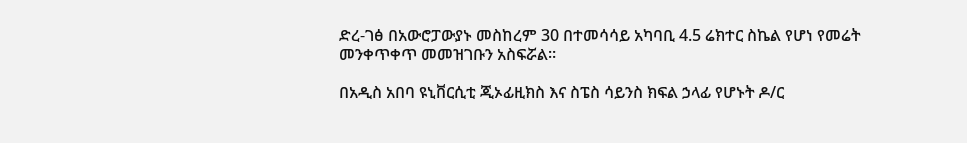ድረ-ገፅ በአውሮፓውያኑ መስከረም 30 በተመሳሳይ አካባቢ 4.5 ሬክተር ስኬል የሆነ የመሬት መንቀጥቀጥ መመዝገቡን አስፍሯል።

በአዲስ አበባ ዩኒቨርሲቲ ጂኦፊዚክስ እና ስፔስ ሳይንስ ክፍል ኃላፊ የሆኑት ዶ/ር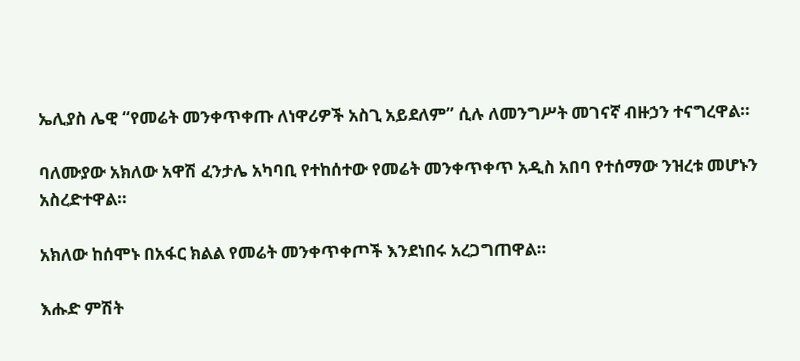ኤሊያስ ሌዊ “የመሬት መንቀጥቀጡ ለነዋሪዎች አስጊ አይደለም” ሲሉ ለመንግሥት መገናኛ ብዙኃን ተናግረዋል።

ባለሙያው አክለው አዋሽ ፈንታሌ አካባቢ የተከሰተው የመሬት መንቀጥቀጥ አዲስ አበባ የተሰማው ንዝረቱ መሆኑን አስረድተዋል።

አክለው ከሰሞኑ በአፋር ክልል የመሬት መንቀጥቀጦች እንደነበሩ አረጋግጠዋል።

እሑድ ምሽት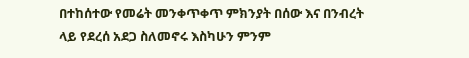በተከሰተው የመሬት መንቀጥቀጥ ምክንያት በሰው እና በንብረት ላይ የደረሰ አደጋ ስለመኖሩ እስካሁን ምንም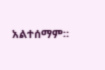አልተሰማም።